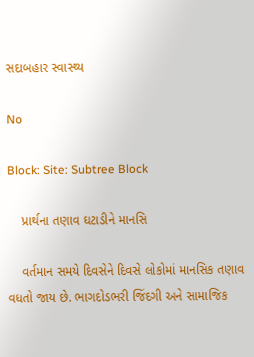સદાબહાર સ્વાસ્થ્ય

No

Block: Site: Subtree Block

    પ્રાર્થના તણાવ ઘટાડીને માનસિ

    વર્તમાન સમયે દિવસેને દિવસે લોકોમાં માનસિક તણાવ વધતો જાય છે. ભાગદોડભરી જિંદગી અને સામાજિક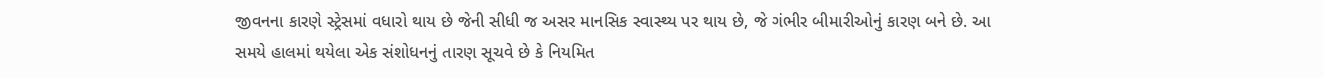જીવનના કારણે સ્ટ્રેસમાં વધારો થાય છે જેની સીધી જ અસર માનસિક સ્વાસ્થ્ય પર થાય છે, જે ગંભીર બીમારીઓનું કારણ બને છે. આ સમયે હાલમાં થયેલા એક સંશોધનનું તારણ સૂચવે છે કે નિયમિત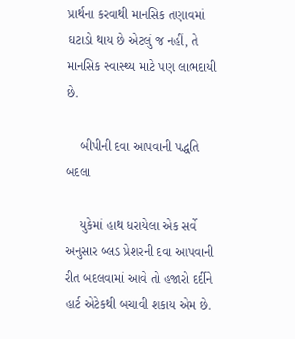પ્રાર્થના કરવાથી માનસિક તણાવમાં ઘટાડો થાય છે એટલું જ નહીં, તે માનસિક સ્વાસ્થ્ય માટે પણ લાભદાયી છે.

    બીપીની દવા આપવાની પદ્ધતિ બદલા

    યુકેમાં હાથ ધરાયેલા એક સર્વે અનુસાર બ્લડ પ્રેશરની દવા આપવાની રીત બદલવામાં આવે તો હજારો દર્દીને હાર્ટ એટેકથી બચાવી શકાય એમ છે.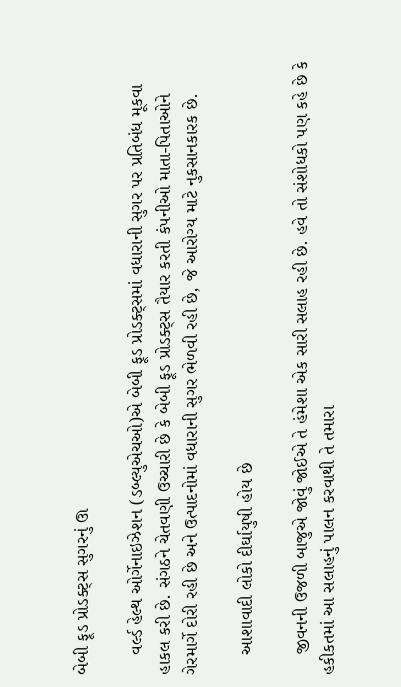બેબી ફૂડ પ્રોડક્ટ્સ સુગરનું ઊ

    વર્લ્ડ હેલ્થ ઓર્ગેનાઇઝેશન (ડબ્લ્યુએચઓ)એ બેબી ફૂડ પ્રોડક્ટ્સમાં વધારાની સુગર પર પ્રતિબંધ મૂકવા હાકલ કરી છે. સંગઠને ચેતવણી ઉચ્ચારી છે કે બેબી ફૂડ પ્રોડક્ટ્સ તૈયાર કરતી કંપનીઓ માતા-પિતાઓને ગેરમાર્ગે દોરી રહી છે અને ઉત્પાદનોમાં વધારાની સુગર ભેળવી રહી છે, જે આરોગ્ય માટે નુકસાનકારક છે.

    આશાવાદી લોકો દીર્ઘાયુષી હોય છે

    જીવનની ઉજળી બાજુએ જોવું જોઈએ તે હંમેશા એક સારી સલાહ રહી છે. હવે તો સંશોધકો પણ કહે છે કે હકીકતમાં આ સલાહનું પાલન કરવાથી તે તમારા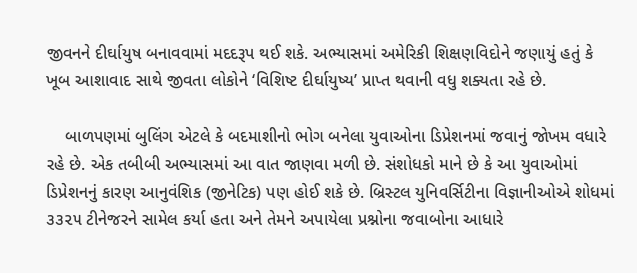જીવનને દીર્ઘાયુષ બનાવવામાં મદદરૂપ થઈ શકે. અભ્યાસમાં અમેરિકી શિક્ષણવિદોને જણાયું હતું કે ખૂબ આશાવાદ સાથે જીવતા લોકોને ‘વિશિષ્ટ દીર્ઘાયુષ્ય’ પ્રાપ્ત થવાની વધુ શક્યતા રહે છે.

    બાળપણમાં બુલિંગ એટલે કે બદમાશીનો ભોગ બનેલા યુવાઓના ડિપ્રેશનમાં જવાનું જોખમ વધારે રહે છે. એક તબીબી અભ્યાસમાં આ વાત જાણવા મળી છે. સંશોધકો માને છે કે આ યુવાઓમાં ડિપ્રેશનનું કારણ આનુવંશિક (જીનેટિક) પણ હોઈ શકે છે. બ્રિસ્ટલ યુનિવર્સિટીના વિજ્ઞાનીઓએ શોધમાં ૩૩૨૫ ટીનેજરને સામેલ કર્યા હતા અને તેમને અપાયેલા પ્રશ્નોના જવાબોના આધારે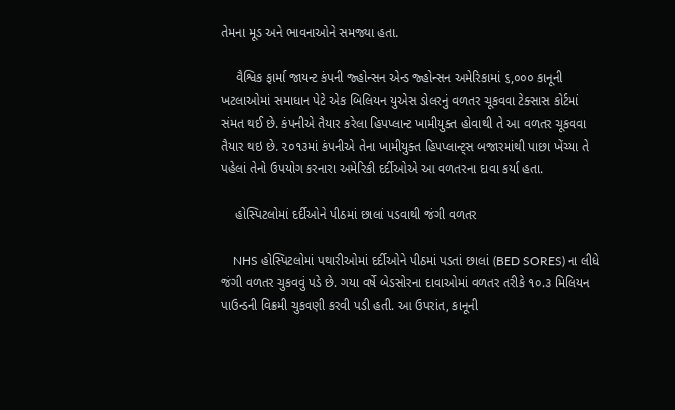તેમના મૂડ અને ભાવનાઓને સમજ્યા હતા.

    વૈશ્વિક ફાર્મા જાયન્ટ કંપની જ્હોન્સન એન્ડ જ્હોન્સન અમેરિકામાં ૬,૦૦૦ કાનૂની ખટલાઓમાં સમાધાન પેટે એક બિલિયન યુએસ ડોલરનું વળતર ચૂકવવા ટેક્સાસ કોર્ટમાં સંમત થઈ છે. કંપનીએ તૈયાર કરેલા હિપપ્લાન્ટ ખામીયુક્ત હોવાથી તે આ વળતર ચૂકવવા તૈયાર થઇ છે. ૨૦૧૩માં કંપનીએ તેના ખામીયુક્ત હિપપ્લાન્ટ્સ બજારમાંથી પાછા ખેંચ્યા તે પહેલાં તેનો ઉપયોગ કરનારા અમેરિકી દર્દીઓએ આ વળતરના દાવા કર્યા હતા.

    હોસ્પિટલોમાં દર્દીઓને પીઠમાં છાલાં પડવાથી જંગી વળતર

    NHS હોસ્પિટલોમાં પથારીઓમાં દર્દીઓને પીઠમાં પડતાં છાલાં (BED SORES) ના લીધે જંગી વળતર ચુકવવું પડે છે. ગયા વર્ષે બેડસોરના દાવાઓમાં વળતર તરીકે ૧૦.૩ મિલિયન પાઉન્ડની વિક્રમી ચુકવણી કરવી પડી હતી. આ ઉપરાંત, કાનૂની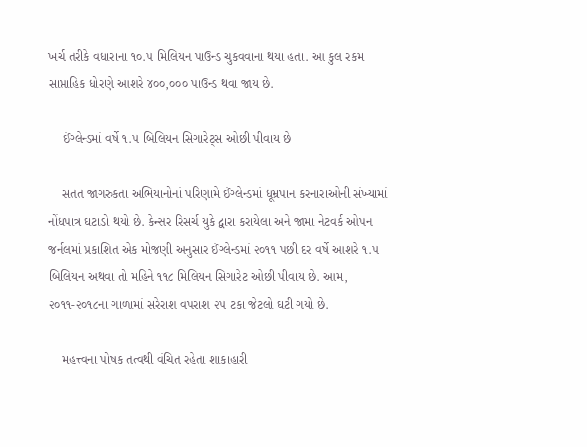ખર્ચ તરીકે વધારાના ૧૦.૫ મિલિયન પાઉન્ડ ચુકવવાના થયા હતા. આ કુલ રકમ સાપ્તાહિક ધોરણે આશરે ૪૦૦,૦૦૦ પાઉન્ડ થવા જાય છે.

    ઈંગ્લેન્ડમાં વર્ષે ૧.૫ બિલિયન સિગારેટ્સ ઓછી પીવાય છે

    સતત જાગરુકતા અભિયાનોનાં પરિણામે ઈંગ્લેન્ડમાં ધૂમ્રપાન કરનારાઓની સંખ્યામાં નોંધપાત્ર ઘટાડો થયો છે. કેન્સર રિસર્ચ યુકે દ્વારા કરાયેલા અને જામા નેટવર્ક ઓપન જર્નલમાં પ્રકાશિત એક મોજણી અનુસાર ઈંગ્લેન્ડમાં ૨૦૧૧ પછી દર વર્ષે આશરે ૧.૫ બિલિયન અથવા તો મહિને ૧૧૮ મિલિયન સિગારેટ ઓછી પીવાય છે. આમ, ૨૦૧૧-૨૦૧૮ના ગાળામાં સરેરાશ વપરાશ ૨૫ ટકા જેટલો ઘટી ગયો છે.

    મહત્ત્વના પોષક તત્વથી વંચિત રહેતા શાકાહારી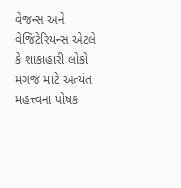વેજન્સ અને વેજિટેરિયન્સ એટલે કે શાકાહારી લોકો મગજ માટે અત્યંત મહત્ત્વના પોષક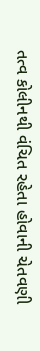તત્વ કોલીનથી વંચિત રહેતા હોવાની ચેતવણી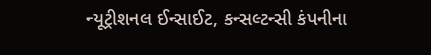ન્યૂટ્રીશનલ ઈન્સાઈટ, કન્સલ્ટન્સી કંપનીના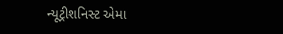ન્યૂટ્રીશનિસ્ટ એમા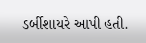ડર્બીશાયરે આપી હતી.